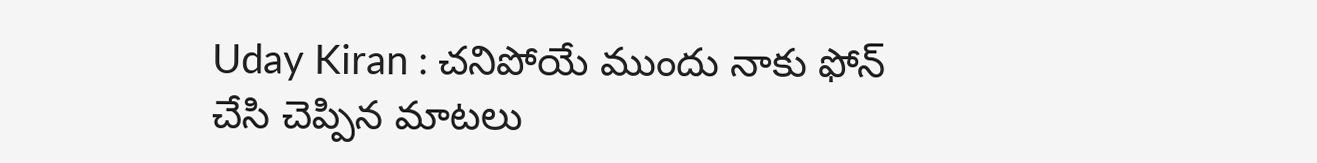Uday Kiran : చనిపోయే ముందు నాకు ఫోన్ చేసి చెప్పిన మాటలు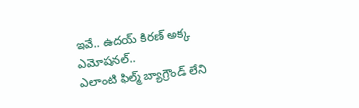ఇవే.. ఉదయ్ కిరణ్ అక్క ఎమోషనల్..
ఎలాంటి ఫిల్మ్ బ్యాగ్రౌండ్ లేని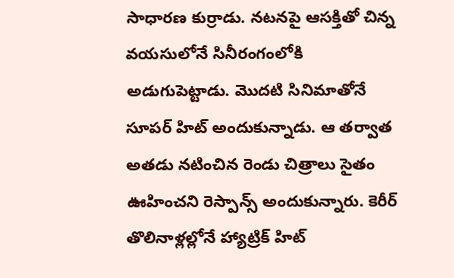సాధారణ కుర్రాడు. నటనపై ఆసక్తితో చిన్న వయసులోనే సినీరంగంలోకి అడుగుపెట్టాడు. మొదటి సినిమాతోనే సూపర్ హిట్ అందుకున్నాడు. ఆ తర్వాత అతడు నటించిన రెండు చిత్రాలు సైతం ఊహించని రెస్పాన్స్ అందుకున్నారు. కెరీర్ తొలినాళ్లల్లోనే హ్యాట్రిక్ హిట్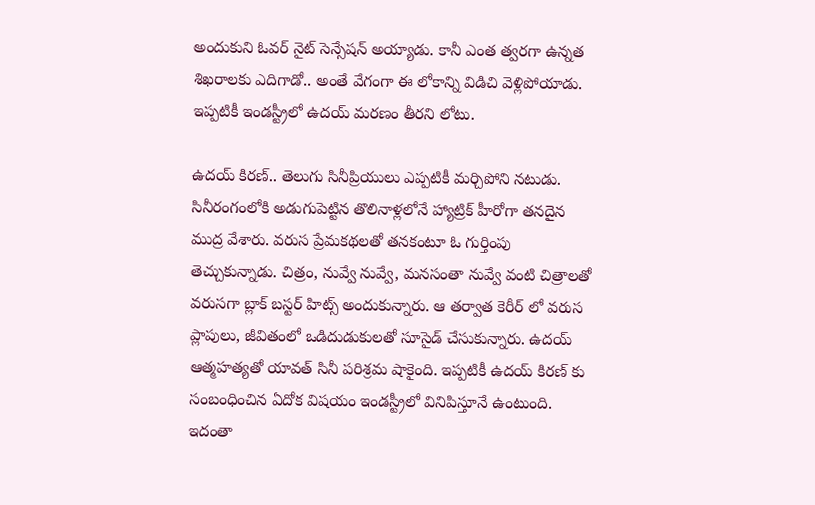అందుకుని ఓవర్ నైట్ సెన్సేషన్ అయ్యాడు. కానీ ఎంత త్వరగా ఉన్నత శిఖరాలకు ఎదిగాడో.. అంతే వేగంగా ఈ లోకాన్ని విడిచి వెళ్లిపోయాడు. ఇప్పటికీ ఇండస్ట్రీలో ఉదయ్ మరణం తీరని లోటు.

ఉదయ్ కిరణ్.. తెలుగు సినీప్రియులు ఎప్పటికీ మర్చిపోని నటుడు. సినీరంగంలోకి అడుగుపెట్టిన తొలినాళ్లలోనే హ్యాట్రిక్ హీరోగా తనదైన ముద్ర వేశారు. వరుస ప్రేమకథలతో తనకంటూ ఓ గుర్తింపు తెచ్చుకున్నాడు. చిత్రం, నువ్వే నువ్వే, మనసంతా నువ్వే వంటి చిత్రాలతో వరుసగా బ్లాక్ బస్టర్ హిట్స్ అందుకున్నారు. ఆ తర్వాత కెరీర్ లో వరుస ప్లాపులు, జీవితంలో ఒడిదుడుకులతో సూసైడ్ చేసుకున్నారు. ఉదయ్ ఆత్మహత్యతో యావత్ సినీ పరిశ్రమ షాకైంది. ఇప్పటికీ ఉదయ్ కిరణ్ కు సంబంధించిన ఏదోక విషయం ఇండస్ట్రీలో వినిపిస్తూనే ఉంటుంది. ఇదంతా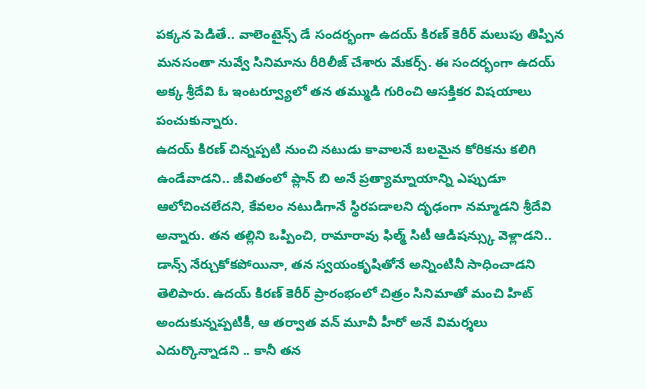పక్కన పెడితే.. వాలెంటైన్స్ డే సందర్భంగా ఉదయ్ కిరణ్ కెరీర్ మలుపు తిప్పిన మనసంతా నువ్వే సినిమాను రీరిలీజ్ చేశారు మేకర్స్. ఈ సందర్భంగా ఉదయ్ అక్క శ్రీదేవి ఓ ఇంటర్వ్యూలో తన తమ్ముడి గురించి ఆసక్తికర విషయాలు పంచుకున్నారు.
ఉదయ్ కిరణ్ చిన్నప్పటి నుంచి నటుడు కావాలనే బలమైన కోరికను కలిగి ఉండేవాడని.. జీవితంలో ప్లాన్ బి అనే ప్రత్యామ్నాయాన్ని ఎప్పుడూ ఆలోచించలేదని, కేవలం నటుడిగానే స్థిరపడాలని దృఢంగా నమ్మాడని శ్రీదేవి అన్నారు. తన తల్లిని ఒప్పించి, రామారావు ఫిల్మ్ సిటీ ఆడిషన్స్కు వెళ్లాడని.. డాన్స్ నేర్చుకోకపోయినా, తన స్వయంకృషితోనే అన్నింటినీ సాధించాడని తెలిపారు. ఉదయ్ కిరణ్ కెరీర్ ప్రారంభంలో చిత్రం సినిమాతో మంచి హిట్ అందుకున్నప్పటికీ, ఆ తర్వాత వన్ మూవీ హీరో అనే విమర్శలు ఎదుర్కొన్నాడని .. కానీ తన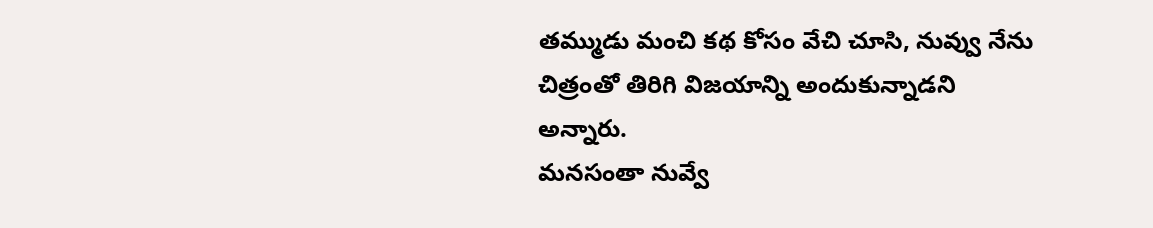తమ్ముడు మంచి కథ కోసం వేచి చూసి, నువ్వు నేను చిత్రంతో తిరిగి విజయాన్ని అందుకున్నాడని అన్నారు.
మనసంతా నువ్వే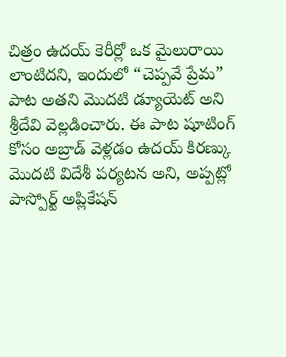చిత్రం ఉదయ్ కెరీర్లో ఒక మైలురాయి లాంటిదని, ఇందులో “చెప్పవే ప్రేమ” పాట అతని మొదటి డ్యూయెట్ అని శ్రీదేవి వెల్లడించారు. ఈ పాట షూటింగ్ కోసం అబ్రాడ్ వెళ్లడం ఉదయ్ కిరణ్కు మొదటి విదేశీ పర్యటన అని, అప్పట్లో పాస్పోర్ట్ అప్లికేషన్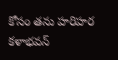కోసం తను హరిహర కళాభవన్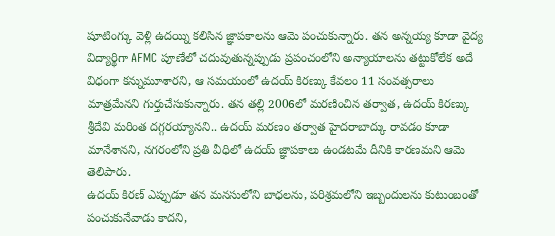షూటింగ్కు వెళ్లి ఉదయ్ని కలిసిన జ్ఞాపకాలను ఆమె పంచుకున్నారు. తన అన్నయ్య కూడా వైద్య విద్యార్థిగా AFMC పూణేలో చదువుతున్నప్పుడు ప్రపంచంలోని అన్యాయాలను తట్టుకోలేక అదే విధంగా కన్నుమూశారని, ఆ సమయంలో ఉదయ్ కిరణ్కు కేవలం 11 సంవత్సరాలు మాత్రమేనని గుర్తుచేసుకున్నారు. తన తల్లి 2006లో మరణించిన తర్వాత, ఉదయ్ కిరణ్కు శ్రీదేవి మరింత దగ్గరయ్యానని.. ఉదయ్ మరణం తర్వాత హైదరాబాద్కు రావడం కూడా మానేశానని, నగరంలోని ప్రతి వీధిలో ఉదయ్ జ్ఞాపకాలు ఉండటమే దీనికి కారణమని ఆమె తెలిపారు.
ఉదయ్ కిరణ్ ఎప్పుడూ తన మనసులోని బాధలను, పరిశ్రమలోని ఇబ్బందులను కుటుంబంతో పంచుకునేవాడు కాదని,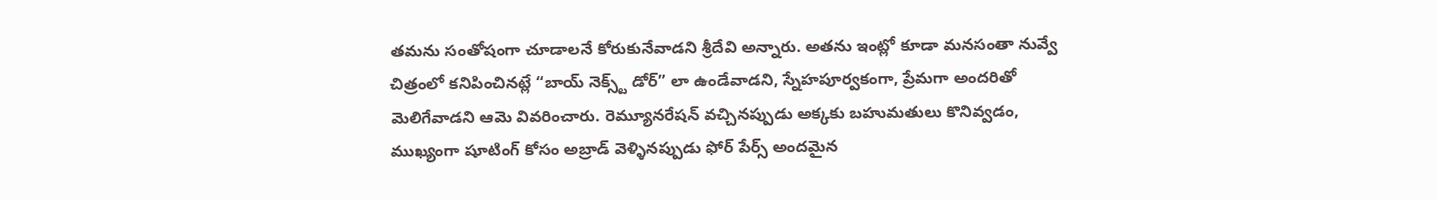తమను సంతోషంగా చూడాలనే కోరుకునేవాడని శ్రీదేవి అన్నారు. అతను ఇంట్లో కూడా మనసంతా నువ్వే చిత్రంలో కనిపించినట్లే “బాయ్ నెక్స్ట్ డోర్” లా ఉండేవాడని, స్నేహపూర్వకంగా, ప్రేమగా అందరితో మెలిగేవాడని ఆమె వివరించారు. రెమ్యూనరేషన్ వచ్చినప్పుడు అక్కకు బహుమతులు కొనివ్వడం, ముఖ్యంగా షూటింగ్ కోసం అబ్రాడ్ వెళ్ళినప్పుడు ఫోర్ పేర్స్ అందమైన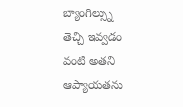బ్యాంగిల్స్ను తెచ్చి ఇవ్వడం వంటి అతని ఆప్యాయతను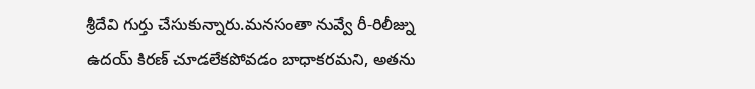శ్రీదేవి గుర్తు చేసుకున్నారు.మనసంతా నువ్వే రీ-రిలీజ్ను ఉదయ్ కిరణ్ చూడలేకపోవడం బాధాకరమని, అతను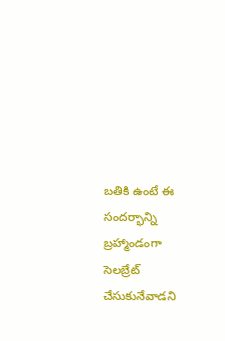బతికి ఉంటే ఈ సందర్భాన్ని బ్రహ్మాండంగా సెలబ్రేట్ చేసుకునేవాడని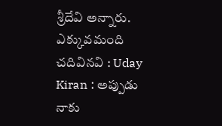శ్రీదేవి అన్నారు.
ఎక్కువమంది చదివినవి : Uday Kiran : అప్పుడు నాకు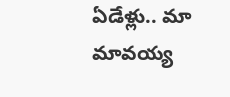ఏడేళ్లు.. మా మావయ్య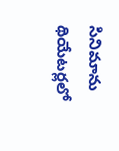సినిమాను థియేటర్లలో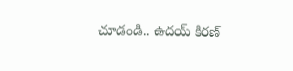చూడండి.. ఉదయ్ కిరణ్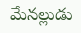మేనల్లుడు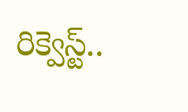రిక్వెస్ట్..